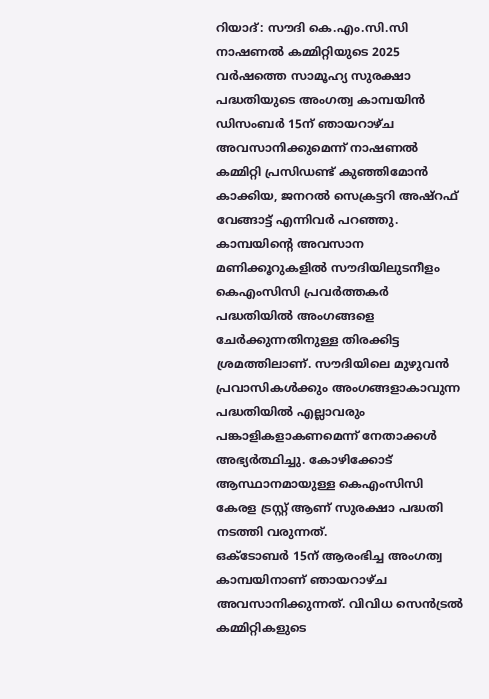റിയാദ്: സൗദി കെ.എം.സി.സി നാഷണൽ കമ്മിറ്റിയുടെ 2025 വർഷത്തെ സാമൂഹ്യ സുരക്ഷാ പദ്ധതിയുടെ അംഗത്വ കാമ്പയിൻ ഡിസംബർ 15ന് ഞായറാഴ്ച അവസാനിക്കുമെന്ന് നാഷണൽ കമ്മിറ്റി പ്രസിഡണ്ട് കുഞ്ഞിമോൻ കാക്കിയ, ജനറൽ സെക്രട്ടറി അഷ്റഫ് വേങ്ങാട്ട് എന്നിവർ പറഞ്ഞു. കാമ്പയിന്റെ അവസാന മണിക്കൂറുകളിൽ സൗദിയിലുടനീളം കെഎംസിസി പ്രവർത്തകർ പദ്ധതിയിൽ അംഗങ്ങളെ ചേർക്കുന്നതിനുള്ള തിരക്കിട്ട ശ്രമത്തിലാണ്. സൗദിയിലെ മുഴുവൻ പ്രവാസികൾക്കും അംഗങ്ങളാകാവുന്ന പദ്ധതിയിൽ എല്ലാവരും പങ്കാളികളാകണമെന്ന് നേതാക്കൾ അഭ്യർത്ഥിച്ചു. കോഴിക്കോട് ആസ്ഥാനമായുള്ള കെഎംസിസി കേരള ട്രസ്റ്റ് ആണ് സുരക്ഷാ പദ്ധതി നടത്തി വരുന്നത്.
ഒക്ടോബർ 15ന് ആരംഭിച്ച അംഗത്വ കാമ്പയിനാണ് ഞായറാഴ്ച അവസാനിക്കുന്നത്. വിവിധ സെൻട്രൽ കമ്മിറ്റികളുടെ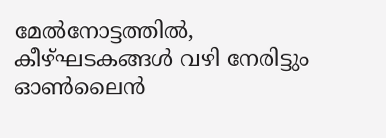മേൽനോട്ടത്തിൽ, കീഴ്ഘടകങ്ങൾ വഴി നേരിട്ടും ഓൺലൈൻ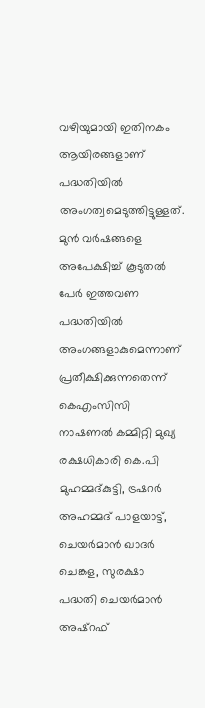വഴിയുമായി ഇതിനകം ആയിരങ്ങളാണ് പദ്ധതിയിൽ അംഗത്വമെടുത്തിട്ടുള്ളത്. മുൻ വർഷങ്ങളെ അപേക്ഷിച്ച് കൂടുതൽ പേർ ഇത്തവണ പദ്ധതിയിൽ അംഗങ്ങളാകുമെന്നാണ് പ്രതീക്ഷിക്കുന്നതെന്ന് കെഎംസിസി നാഷണൽ കമ്മിറ്റി മുഖ്യ രക്ഷധികാരി കെ.പി മുഹമ്മദ്കുട്ടി, ട്രഷറർ അഹമ്മദ് പാളയാട്ട്, ചെയർമാൻ ഖാദർ ചെങ്കള, സുരക്ഷാ പദ്ധതി ചെയർമാൻ അഷ്റഫ്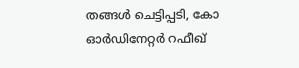തങ്ങൾ ചെട്ടിപ്പടി, കോ ഓർഡിനേറ്റർ റഫീഖ്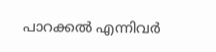പാറക്കൽ എന്നിവർ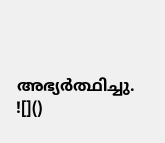അഭ്യർത്ഥിച്ചു.
![]()